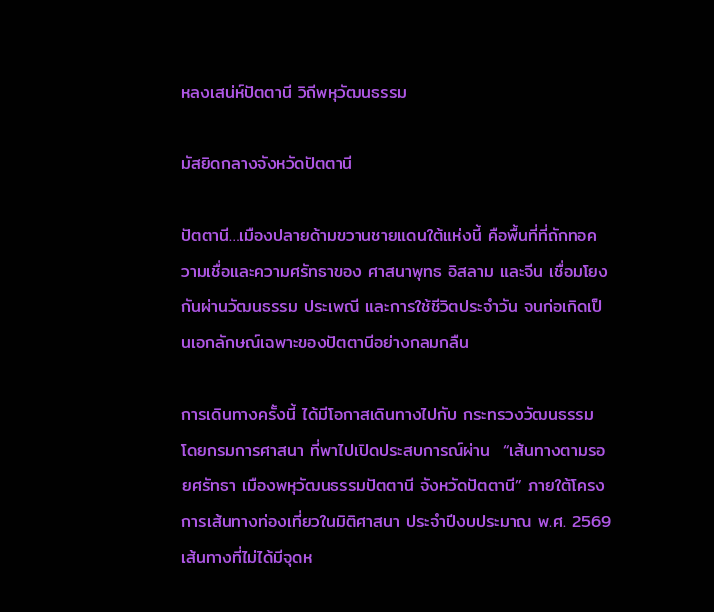หลงเสน่ห์ปัตตานี วิถีพหุวัฒนธรรม

มัสยิดกลางจังหวัดปัตตานี

ปัตตานี…เมืองปลายด้ามขวานชายแดนใต้แห่งนี้ คือพื้นที่ที่ถักทอความเชื่อและความศรัทธาของ ศาสนาพุทธ อิสลาม และจีน เชื่อมโยงกันผ่านวัฒนธรรม ประเพณี และการใช้ชีวิตประจำวัน จนก่อเกิดเป็นเอกลักษณ์เฉพาะของปัตตานีอย่างกลมกลืน

การเดินทางครั้งนี้ ได้มีโอกาสเดินทางไปกับ กระทรวงวัฒนธรรม โดยกรมการศาสนา ที่พาไปเปิดประสบการณ์ผ่าน  “เส้นทางตามรอยศรัทธา เมืองพหุวัฒนธรรมปัตตานี จังหวัดปัตตานี” ภายใต้โครงการเส้นทางท่องเที่ยวในมิติศาสนา ประจำปีงบประมาณ พ.ศ. 2569  เส้นทางที่ไม่ได้มีจุดห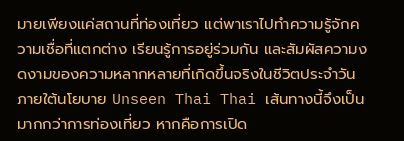มายเพียงแค่สถานที่ท่องเที่ยว แต่พาเราไปทำความรู้จักความเชื่อที่แตกต่าง เรียนรู้การอยู่ร่วมกัน และสัมผัสความงดงามของความหลากหลายที่เกิดขึ้นจริงในชีวิตประจำวัน ภายใต้นโยบาย Unseen Thai Thai เส้นทางนี้จึงเป็นมากกว่าการท่องเที่ยว หากคือการเปิด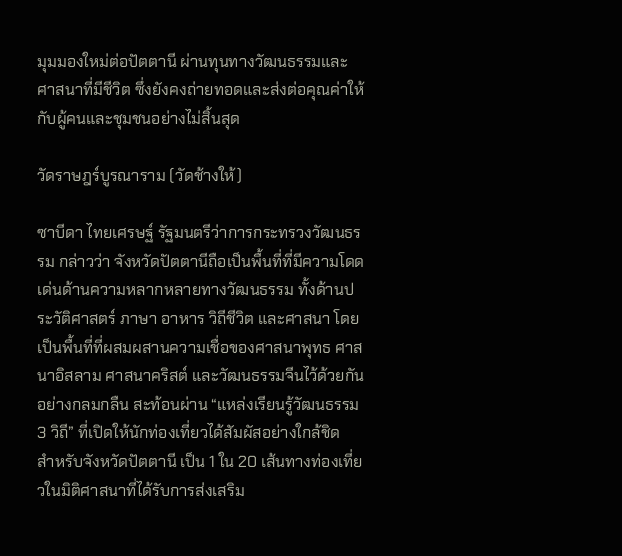มุมมองใหม่ต่อปัตตานี ผ่านทุนทางวัฒนธรรมและศาสนาที่มีชีวิต ซึ่งยังคงถ่ายทอดและส่งต่อคุณค่าให้กับผู้คนและชุมชนอย่างไม่สิ้นสุด

วัดราษฎร์บูรณาราม (วัดช้างให้)

ซาบีดา ไทยเศรษฐ์ รัฐมนตรีว่าการกระทรวงวัฒนธรรม กล่าวว่า จังหวัดปัตตานีถือเป็นพื้นที่ที่มีความโดดเด่นด้านความหลากหลายทางวัฒนธรรม ทั้งด้านประวัติศาสตร์ ภาษา อาหาร วิถีชีวิต และศาสนา โดยเป็นพื้นที่ที่ผสมผสานความเชื่อของศาสนาพุทธ ศาสนาอิสลาม ศาสนาคริสต์ และวัฒนธรรมจีนไว้ด้วยกันอย่างกลมกลืน สะท้อนผ่าน “แหล่งเรียนรู้วัฒนธรรม 3 วิถี” ที่เปิดให้นักท่องเที่ยวได้สัมผัสอย่างใกล้ชิด  สำหรับจังหวัดปัตตานี เป็น 1 ใน 20 เส้นทางท่องเที่ยวในมิติศาสนาที่ได้รับการส่งเสริม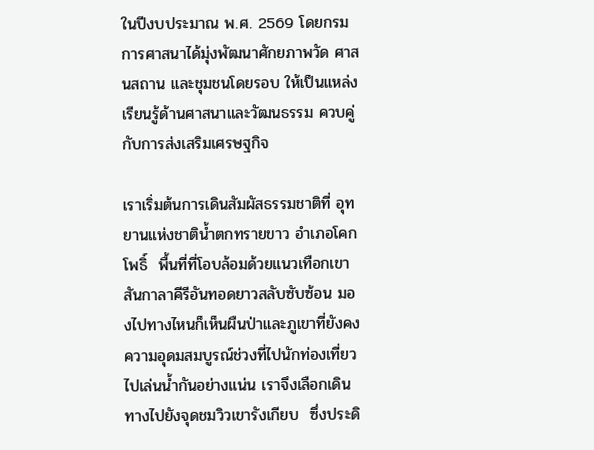ในปีงบประมาณ พ.ศ. 2569 โดยกรมการศาสนาได้มุ่งพัฒนาศักยภาพวัด ศาสนสถาน และชุมชนโดยรอบ ให้เป็นแหล่งเรียนรู้ด้านศาสนาและวัฒนธรรม ควบคู่กับการส่งเสริมเศรษฐกิจ

เราเริ่มต้นการเดินสัมผัสธรรมชาติที่ อุทยานแห่งชาติน้ำตกทรายขาว อำเภอโคกโพธิ์  พื้นที่ที่โอบล้อมด้วยแนวเทือกเขาสันกาลาคีรีอันทอดยาวสลับซับซ้อน มองไปทางไหนก็เห็นผืนป่าและภูเขาที่ยังคงความอุดมสมบูรณ์ช่วงที่ไปนักท่องเที่ยวไปเล่นน้ำกันอย่างแน่น เราจึงเลือกเดินทางไปยังจุดชมวิวเขารังเกียบ  ซึ่งประดิ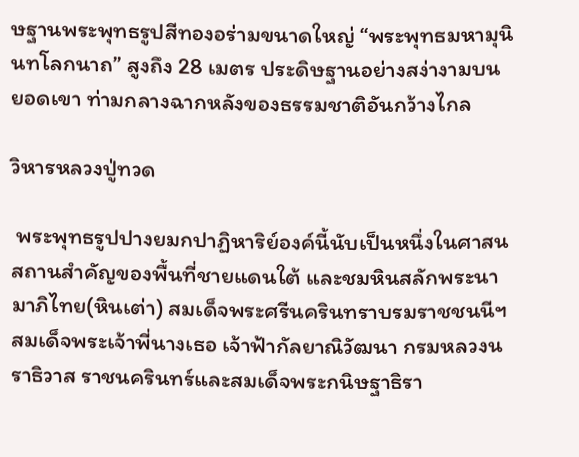ษฐานพระพุทธรูปสีทองอร่ามขนาดใหญ่ “พระพุทธมหามุนินทโลกนาถ” สูงถึง 28 เมตร ประดิษฐานอย่างสง่างามบนยอดเขา ท่ามกลางฉากหลังของธรรมชาติอันกว้างไกล

วิหารหลวงปู่ทวด

 พระพุทธรูปปางยมกปาฏิหาริย์องค์นี้นับเป็นหนึ่งในศาสนสถานสำคัญของพื้นที่ชายแดนใต้ และชมหินสลักพระนามาภิไทย(หินเต่า) สมเด็จพระศรีนครินทราบรมราชชนนีฯ สมเด็จพระเจ้าพี่นางเธอ เจ้าฟ้ากัลยาณิวัฒนา กรมหลวงนราธิวาส ราชนครินทร์และสมเด็จพระกนิษฐาธิรา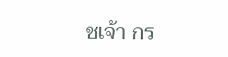ชเจ้า กร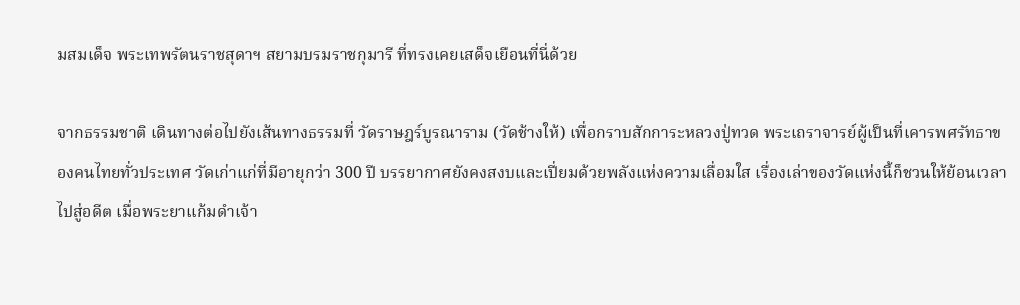มสมเด็จ พระเทพรัตนราชสุดาฯ สยามบรมราชกุมารี ที่ทรงเคยเสด็จเยือนที่นี่ด้วย

จากธรรมชาติ เดินทางต่อไปยังเส้นทางธรรมที่ วัดราษฎร์บูรณาราม (วัดช้างให้) เพื่อกราบสักการะหลวงปู่ทวด พระเถราจารย์ผู้เป็นที่เคารพศรัทธาของคนไทยทั่วประเทศ วัดเก่าแก่ที่มีอายุกว่า 300 ปี บรรยากาศยังคงสงบและเปี่ยมด้วยพลังแห่งความเลื่อมใส เรื่องเล่าของวัดแห่งนี้ก็ชวนให้ย้อนเวลาไปสู่อดีต เมื่อพระยาแก้มดำเจ้า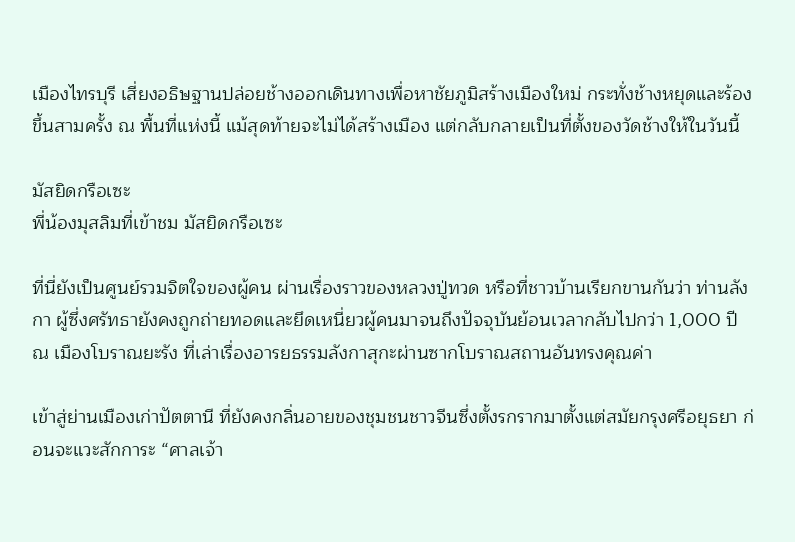เมืองไทรบุรี เสี่ยงอธิษฐานปล่อยช้างออกเดินทางเพื่อหาชัยภูมิสร้างเมืองใหม่ กระทั่งช้างหยุดและร้องขึ้นสามครั้ง ณ พื้นที่แห่งนี้ แม้สุดท้ายจะไม่ได้สร้างเมือง แต่กลับกลายเป็นที่ตั้งของวัดช้างให้ในวันนี้

มัสยิดกรือเซะ
พี่น้องมุสลิมที่เข้าชม มัสยิดกรือเซะ

ที่นี่ยังเป็นศูนย์รวมจิตใจของผู้คน ผ่านเรื่องราวของหลวงปู่ทวด หรือที่ชาวบ้านเรียกขานกันว่า ท่านลังกา ผู้ซึ่งศรัทธายังคงถูกถ่ายทอดและยึดเหนี่ยวผู้คนมาจนถึงปัจจุบันย้อนเวลากลับไปกว่า 1,000 ปี ณ เมืองโบราณยะรัง ที่เล่าเรื่องอารยธรรมลังกาสุกะผ่านซากโบราณสถานอันทรงคุณค่า

เข้าสู่ย่านเมืองเก่าปัตตานี ที่ยังคงกลิ่นอายของชุมชนชาวจีนซึ่งตั้งรกรากมาตั้งแต่สมัยกรุงศรีอยุธยา ก่อนจะแวะสักการะ “ศาลเจ้า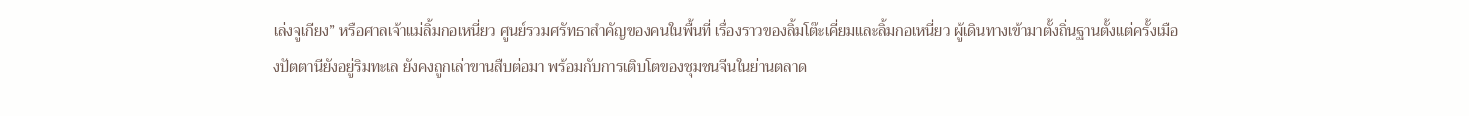เล่งจูเกียง” หรือศาลเจ้าแม่ลิ้มกอเหนี่ยว ศูนย์รวมศรัทธาสำคัญของคนในพื้นที่ เรื่องราวของลิ้มโต๊ะเคี่ยมและลิ้มกอเหนี่ยว ผู้เดินทางเข้ามาตั้งถิ่นฐานตั้งแต่ครั้งเมืองปัตตานียังอยู่ริมทะเล ยังคงถูกเล่าขานสืบต่อมา พร้อมกับการเติบโตของชุมชนจีนในย่านตลาด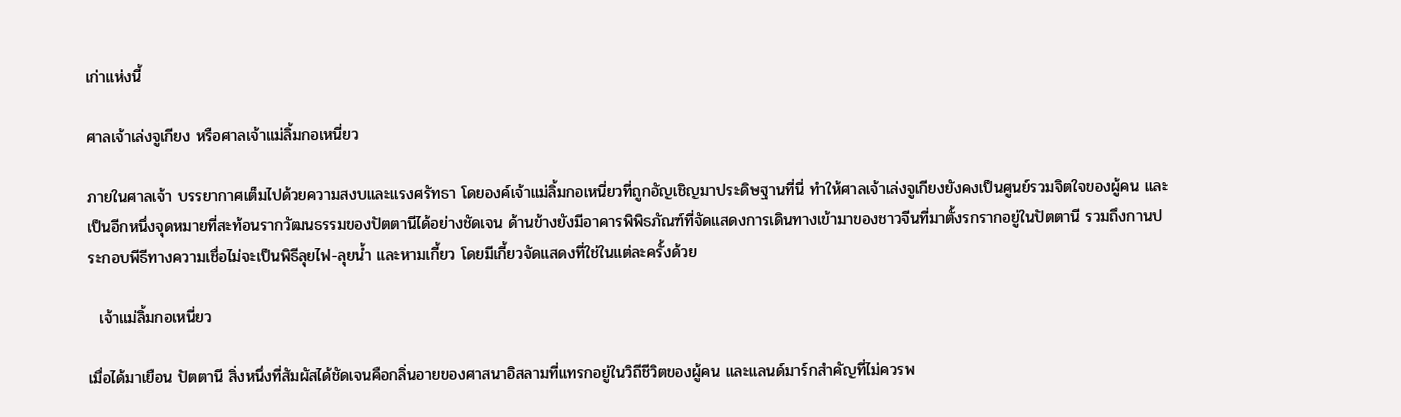เก่าแห่งนี้

ศาลเจ้าเล่งจูเกียง หรือศาลเจ้าแม่ลิ้มกอเหนี่ยว

ภายในศาลเจ้า บรรยากาศเต็มไปด้วยความสงบและแรงศรัทธา โดยองค์เจ้าแม่ลิ้มกอเหนี่ยวที่ถูกอัญเชิญมาประดิษฐานที่นี่ ทำให้ศาลเจ้าเล่งจูเกียงยังคงเป็นศูนย์รวมจิตใจของผู้คน และเป็นอีกหนึ่งจุดหมายที่สะท้อนรากวัฒนธรรมของปัตตานีได้อย่างชัดเจน ด้านข้างยังมีอาคารพิพิธภัณฑ์ที่จัดแสดงการเดินทางเข้ามาของชาวจีนที่มาตั้งรกรากอยู่ในปัตตานี รวมถึงกานประกอบพีธีทางความเชื่อไม่จะเป็นพิธีลุยไฟ-ลุยน้ำ และหามเกี้ยว โดยมีเกี้ยวจัดแสดงที่ใช่ในแต่ละครั้งด้วย

  เจ้าแม่ลิ้มกอเหนี่ยว

เมื่อได้มาเยือน ปัตตานี สิ่งหนึ่งที่สัมผัสได้ชัดเจนคือกลิ่นอายของศาสนาอิสลามที่แทรกอยู่ในวิถีชีวิตของผู้คน และแลนด์มาร์กสำคัญที่ไม่ควรพ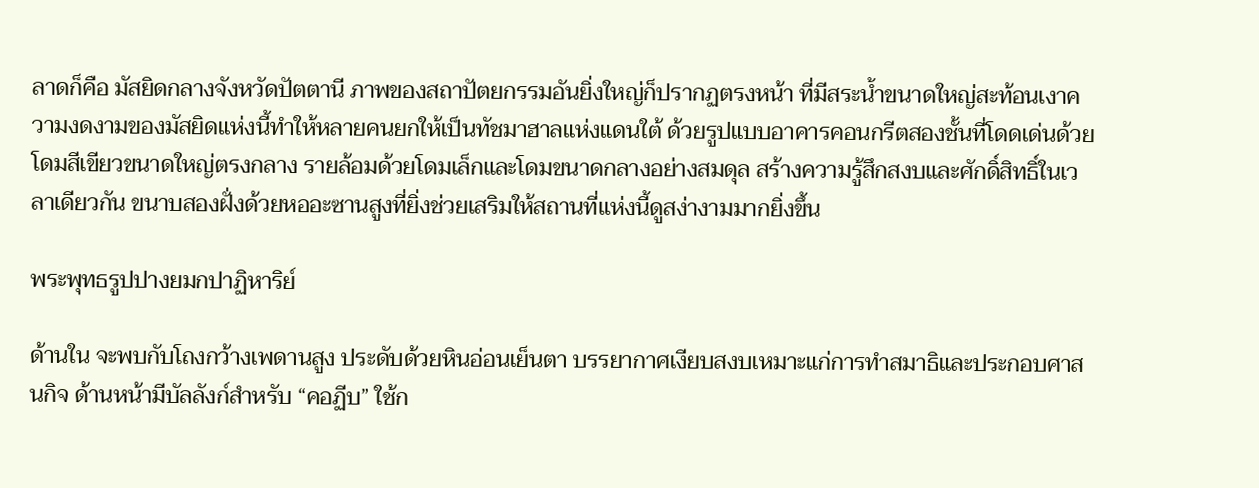ลาดก็คือ มัสยิดกลางจังหวัดปัตตานี ภาพของสถาปัตยกรรมอันยิ่งใหญ่ก็ปรากฏตรงหน้า ที่มีสระน้ำขนาดใหญ่สะท้อนเงาความงดงามของมัสยิดแห่งนี้ทำให้หลายคนยกให้เป็นทัชมาฮาลแห่งแดนใต้ ด้วยรูปแบบอาคารคอนกรีตสองชั้นที่โดดเด่นด้วยโดมสีเขียวขนาดใหญ่ตรงกลาง รายล้อมด้วยโดมเล็กและโดมขนาดกลางอย่างสมดุล สร้างความรู้สึกสงบและศักดิ์สิทธิ์ในเวลาเดียวกัน ขนาบสองฝั่งด้วยหออะซานสูงที่ยิ่งช่วยเสริมให้สถานที่แห่งนี้ดูสง่างามมากยิ่งขึ้น

พระพุทธรูปปางยมกปาฏิหาริย์

ด้านใน จะพบกับโถงกว้างเพดานสูง ประดับด้วยหินอ่อนเย็นตา บรรยากาศเงียบสงบเหมาะแก่การทำสมาธิและประกอบศาสนกิจ ด้านหน้ามีบัลลังก์สำหรับ “คอฏีบ” ใช้ก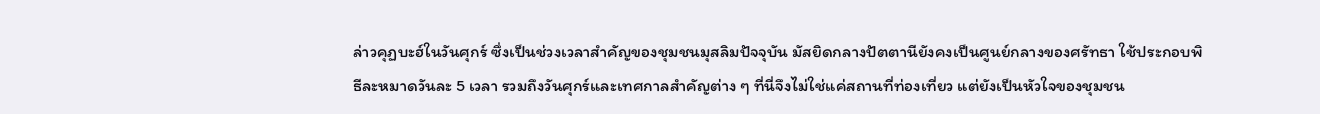ล่าวคุฏบะฮ์ในวันศุกร์ ซึ่งเป็นช่วงเวลาสำคัญของชุมชนมุสลิมปัจจุบัน มัสยิดกลางปัตตานียังคงเป็นศูนย์กลางของศรัทธา ใช้ประกอบพิธีละหมาดวันละ 5 เวลา รวมถึงวันศุกร์และเทศกาลสำคัญต่าง ๆ ที่นี่จึงไม่ใช่แค่สถานที่ท่องเที่ยว แต่ยังเป็นหัวใจของชุมชน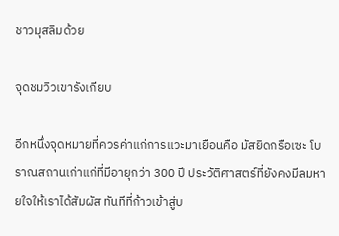ชาวมุสลิมด้วย

จุดชมวิวเขารังเกียบ

อีกหนึ่งจุดหมายที่ควรค่าแก่การแวะมาเยือนคือ มัสยิดกรือเซะ โบราณสถานเก่าแก่ที่มีอายุกว่า 300 ปี ประวัติศาสตร์ที่ยังคงมีลมหายใจให้เราได้สัมผัส ทันทีที่ก้าวเข้าสู่บ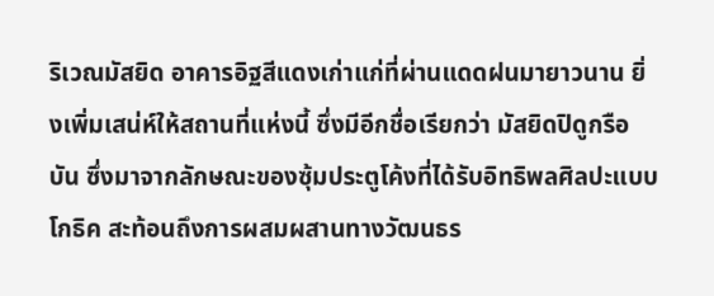ริเวณมัสยิด อาคารอิฐสีแดงเก่าแก่ที่ผ่านแดดฝนมายาวนาน ยิ่งเพิ่มเสน่ห์ให้สถานที่แห่งนี้ ซึ่งมีอีกชื่อเรียกว่า มัสยิดปิดูกรือบัน ซึ่งมาจากลักษณะของซุ้มประตูโค้งที่ได้รับอิทธิพลศิลปะแบบโกธิค สะท้อนถึงการผสมผสานทางวัฒนธร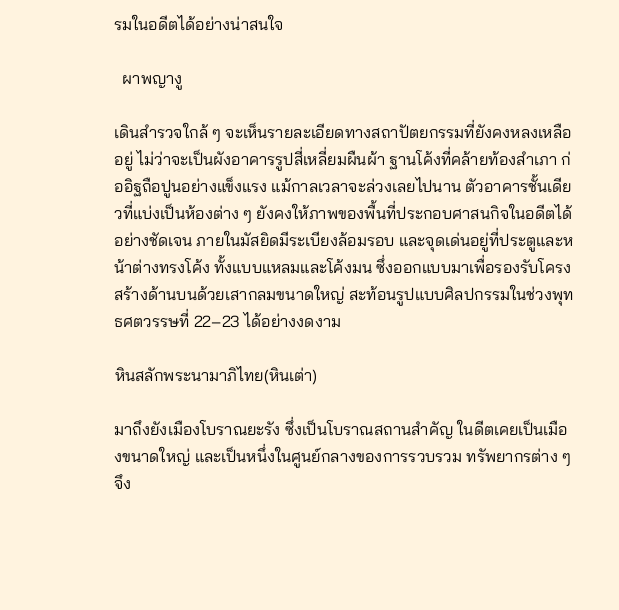รมในอดีตได้อย่างน่าสนใจ

  ผาพญางู

เดินสำรวจใกล้ ๆ จะเห็นรายละเอียดทางสถาปัตยกรรมที่ยังคงหลงเหลืออยู่ ไม่ว่าจะเป็นผังอาคารรูปสี่เหลี่ยมผืนผ้า ฐานโค้งที่คล้ายท้องสำเภา ก่ออิฐถือปูนอย่างแข็งแรง แม้กาลเวลาจะล่วงเลยไปนาน ตัวอาคารชั้นเดียวที่แบ่งเป็นห้องต่าง ๆ ยังคงให้ภาพของพื้นที่ประกอบศาสนกิจในอดีตได้อย่างชัดเจน ภายในมัสยิดมีระเบียงล้อมรอบ และจุดเด่นอยู่ที่ประตูและหน้าต่างทรงโค้ง ทั้งแบบแหลมและโค้งมน ซึ่งออกแบบมาเพื่อรองรับโครงสร้างด้านบนด้วยเสากลมขนาดใหญ่ สะท้อนรูปแบบศิลปกรรมในช่วงพุทธศตวรรษที่ 22–23 ได้อย่างงดงาม

หินสลักพระนามาภิไทย(หินเต่า)

มาถึงยังเมืองโบราณยะรัง ซึ่งเป็นโบราณสถานสำคัญ ในดีตเคยเป็นเมืองขนาดใหญ่ และเป็นหนึ่งในศูนย์กลางของการรวบรวม ทรัพยากรต่าง ๆ จึง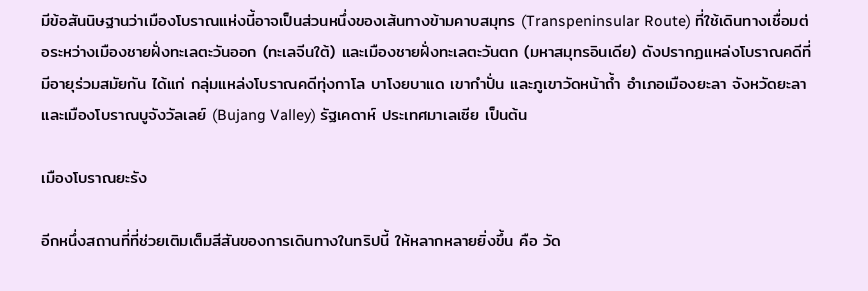มีข้อสันนิษฐานว่าเมืองโบราณแห่งนี้อาจเป็นส่วนหนึ่งของเส้นทางข้ามคาบสมุทร (Transpeninsular Route) ที่ใช้เดินทางเชื่อมต่อระหว่างเมืองชายฝั่งทะเลตะวันออก (ทะเลจีนใต้) และเมืองชายฝั่งทะเลตะวันตก (มหาสมุทรอินเดีย) ดังปรากฏแหล่งโบราณคดีที่มีอายุร่วมสมัยกัน ได้แก่ กลุ่มแหล่งโบราณคดีทุ่งกาโล บาโงยบาแด เขากำปั่น และภูเขาวัดหน้าถ้ำ อำเภอเมืองยะลา จังหวัดยะลา และเมืองโบราณบูจังวัลเลย์ (Bujang Valley) รัฐเคดาห์ ประเทศมาเลเซีย เป็นต้น

เมืองโบราณยะรัง

อีกหนึ่งสถานที่ที่ช่วยเติมเต็มสีสันของการเดินทางในทริปนี้ ให้หลากหลายยิ่งขึ้น คือ วัด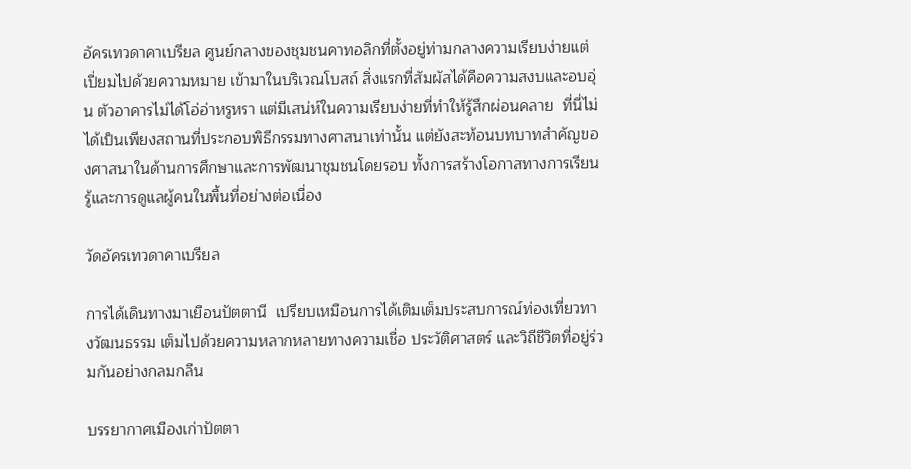อัครเทวดาคาเบรียล ศูนย์กลางของชุมชนคาทอลิกที่ตั้งอยู่ท่ามกลางความเรียบง่ายแต่เปี่ยมไปด้วยความหมาย เข้ามาในบริเวณโบสถ์ สิ่งแรกที่สัมผัสได้คือความสงบและอบอุ่น ตัวอาคารไม่ได้โอ่อ่าหรูหรา แต่มีเสน่ห์ในความเรียบง่ายที่ทำให้รู้สึกผ่อนคลาย  ที่นี่ไม่ได้เป็นเพียงสถานที่ประกอบพิธีกรรมทางศาสนาเท่านั้น แต่ยังสะท้อนบทบาทสำคัญของศาสนาในด้านการศึกษาและการพัฒนาชุมชนโดยรอบ ทั้งการสร้างโอกาสทางการเรียนรู้และการดูแลผู้คนในพื้นที่อย่างต่อเนื่อง

วัดอัครเทวดาคาเบรียล

การได้เดินทางมาเยือนปัตตานี  เปรียบเหมือนการได้เติมเต็มประสบการณ์ท่องเที่ยวทางวัฒนธรรม เต็มไปด้วยความหลากหลายทางความเชื่อ ประวัติศาสตร์ และวิถีชีวิตที่อยู่ร่วมกันอย่างกลมกลืน

บรรยากาศเมืองเก่าปัตตา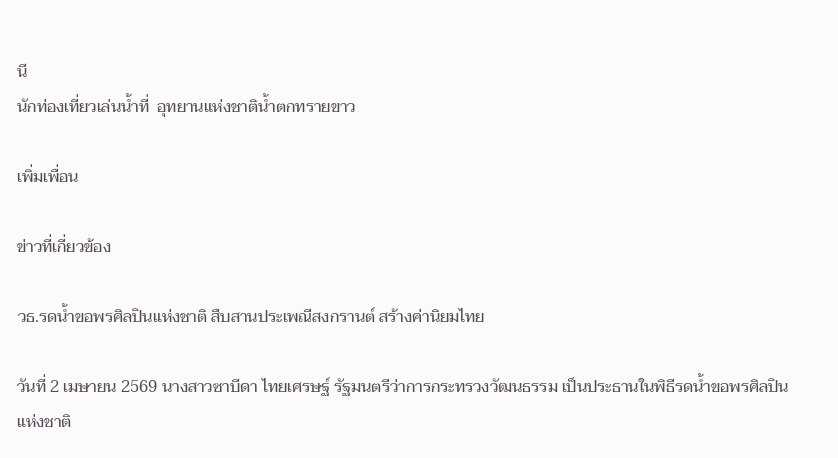นี
นักท่องเที่ยวเล่นน้ำที่  อุทยานแห่งชาติน้ำตกทรายขาว

เพิ่มเพื่อน

ข่าวที่เกี่ยวข้อง

วธ.รดน้ำขอพรศิลปินแห่งชาติ สืบสานประเพณีสงกรานต์ สร้างค่านิยมไทย

วันที่ 2 เมษายน 2569 นางสาวซาบีดา ไทยเศรษฐ์ รัฐมนตรีว่าการกระทรวงวัฒนธรรม เป็นประธานในพิธีรดน้ำขอพรศิลปินแห่งชาติ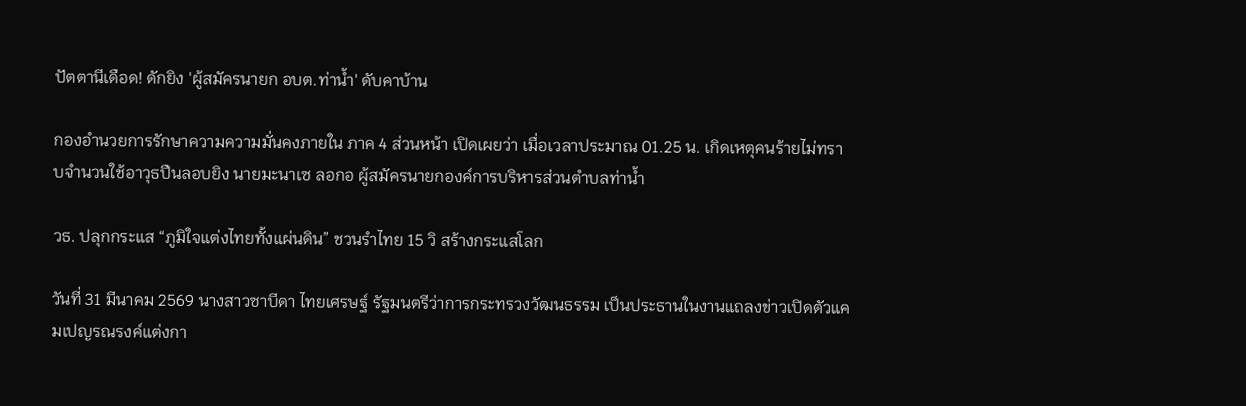ปัตตานีเดือด! ดักยิง 'ผู้สมัครนายก อบต.ท่าน้ำ' ดับคาบ้าน

กองอำนวยการรักษาความความมั่นคงภายใน ภาค 4 ส่วนหน้า เปิดเผยว่า เมื่อเวลาประมาณ 01.25 น. เกิดเหตุคนร้ายไม่ทราบจำนวนใช้อาวุธปืนลอบยิง นายมะนาเซ ลอกอ ผู้สมัครนายกองค์การบริหารส่วนตำบลท่าน้ำ

วธ. ปลุกกระแส “ภูมิใจแต่งไทยทั้งแผ่นดิน” ชวนรำไทย 15 วิ สร้างกระแสโลก

วันที่ 31 มีนาคม 2569 นางสาวซาบีดา ไทยเศรษฐ์ รัฐมนตรีว่าการกระทรวงวัฒนธรรม เป็นประธานในงานแถลงข่าวเปิดตัวแคมเปญรณรงค์แต่งกา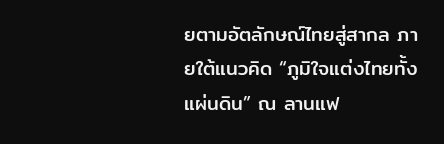ยตามอัตลักษณ์ไทยสู่สากล ภายใต้แนวคิด “ภูมิใจแต่งไทยทั้งแผ่นดิน” ณ ลานแฟ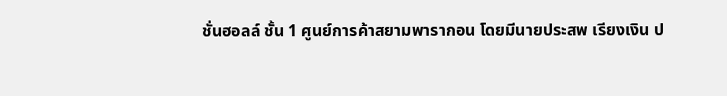ชั่นฮอลล์ ชั้น 1 ศูนย์การค้าสยามพารากอน โดยมีนายประสพ เรียงเงิน ป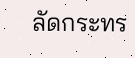ลัดกระทร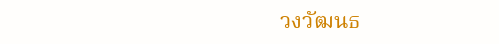วงวัฒนธ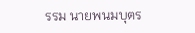รรม นายพนมบุตร